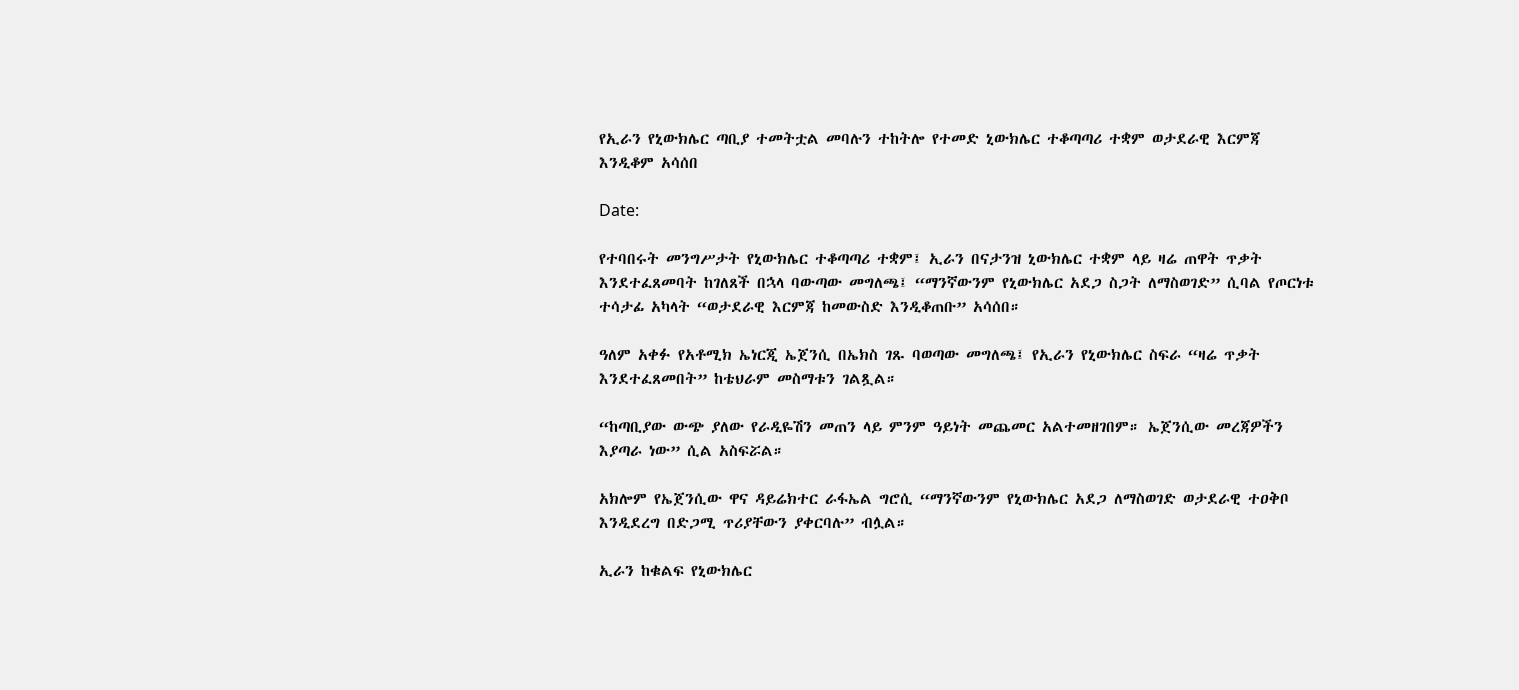የኢራን የኒውክሌር ጣቢያ ተመትቷል መባሉን ተከትሎ የተመድ ኒውክሌር ተቆጣጣሪ ተቋም ወታደራዊ እርምጃ እንዲቆም አሳሰበ

Date:

የተባበሩት መንግሥታት የኒውክሌር ተቆጣጣሪ ተቋም፤ ኢራን በናታንዝ ኒውክሌር ተቋም ላይ ዛሬ ጠዋት ጥቃት እንደተፈጸመባት ከገለጸች በኋላ ባውጣው መግለጫ፤ “ማንኛውንም የኒውክሌር አደጋ ስጋት ለማስወገድ” ሲባል የጦርነቱ ተሳታፊ አካላት “ወታደራዊ እርምጃ ከመውስድ እንዲቆጠቡ” አሳሰበ።

ዓለም አቀፉ የአቶሚክ ኤነርጂ ኤጀንሲ በኤክስ ገጹ ባወጣው መግለጫ፤ የኢራን የኒውክሌር ስፍራ “ዛሬ ጥቃት እንደተፈጸመበት” ከቴህራም መስማቱን ገልጿል።

“ከጣቢያው ውጭ ያለው የራዲዬሽን መጠን ላይ ምንም ዓይነት መጨመር አልተመዘገበም። ኤጀንሲው መረጃዎችን እያጣራ ነው” ሲል አስፍሯል።

አክሎም የኤጀንሲው ዋና ዳይሬክተር ራፋኤል ግሮሲ “ማንኛውንም የኒውክሌር አደጋ ለማስወገድ ወታደራዊ ተዐቅቦ እንዲደረግ በድጋሚ ጥሪያቸውን ያቀርባሉ” ብሏል።

ኢራን ከቁልፍ የኒውክሌር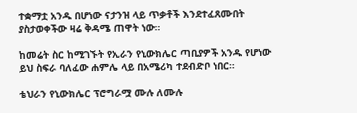ተቋማቷ አንዱ በሆነው ናታንዝ ላይ ጥቃቶች እንደተፈጸሙበት ያስታወቀችው ዛሬ ቅዳሜ ጠዋት ነው።

ከመሬት ስር ከሚገኙት የኢራን የኒውክሌር ጣቢያዎች አንዱ የሆነው ይህ ስፍራ ባለፈው ሐምሌ ላይ በአሜሪካ ተደብድቦ ነበር።

ቴህራን የኒውክሌር ፕሮግራሟ ሙሉ ለሙሉ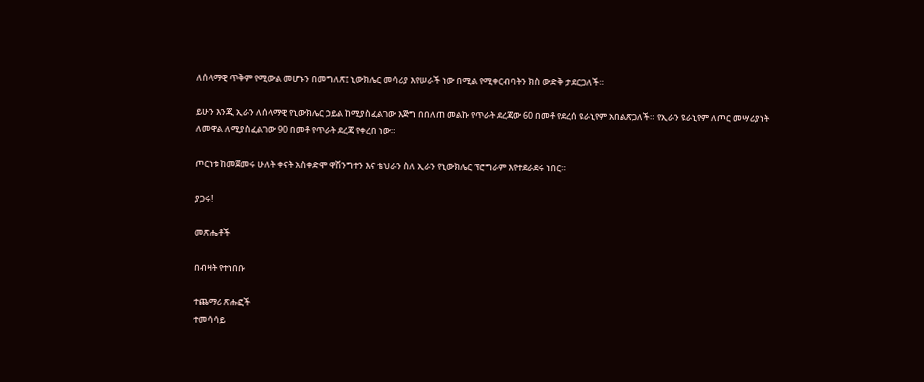ለሰላማዊ ጥቅም የሚውል መሆኑን በመግለጽ፤ ኒውክሌር መሳሪያ እየሠራች ነው በሚል የሚቀርብባትን ክስ ውድቅ ታደርጋለች።

ይሁን እንጂ ኢራን ለሰላማዊ የኒውክሌር ኃይል ከሚያስፈልገው እጅግ በበለጠ መልኩ የጥራት ደረጃው 60 በመቶ የደረሰ ዩራኒየም አበልጽጋለች። የኢራን ዩራኒየም ለጦር መሣሪያነት ለመዋል ለሚያስፈልገው 90 በመቶ የጥራት ደረጃ የቀረበ ነው።

ጦርነቱ ከመጀመሩ ሁለት ቀናት አስቀድሞ ዋሽንግተን እና ቴህራን ስለ ኢራን የኒውክሌር ፕሮግራም እየተደራደሩ ነበር።

ያጋሩ!

መጽሔቶች

በብዛት የተነበቡ

ተጨማሪ ጽሑፎች
ተመሳሳይ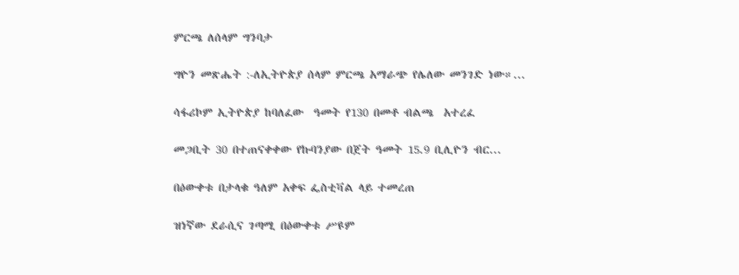ምርጫ ለሰላም ግንባታ

ግዮን መጽሔት :-ለኢትዮጵያ ሰላም ምርጫ አማራጭ የሌለው መንገድ ነው።...

ሳፋሪኮም ኢትዮጵያ ከባለፈው  ዓመት የ130 በመቶ ብልጫ  አተረፈ

መጋቢት 30 በተጠናቀቀው የኩባንያው በጀት ዓመት 15.9 ቢሊዮን ብር...

በዕውቀቱ በታላቁ ዓለም አቀፍ ፌስቲቫል ላይ ተመረጠ

ዝነኛው ደራሲና ገጣሚ በዕውቀቱ ሥዩም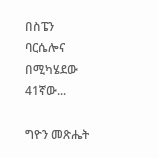በስፔን ባርሴሎና በሚካሄደው 41ኛው...

ግዮን መጽሔት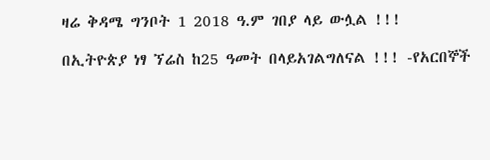ዛሬ ቅዳሜ ግንቦት 1 2018 ዓ.ም ገበያ ላይ ውሏል !!!

በኢትዮጵያ ነፃ ኘሬስ ከ25 ዓመት በላይአገልግለናል !!! -የአርበኞች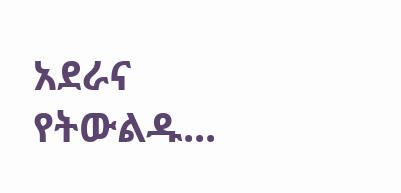አደራና የትውልዱ...